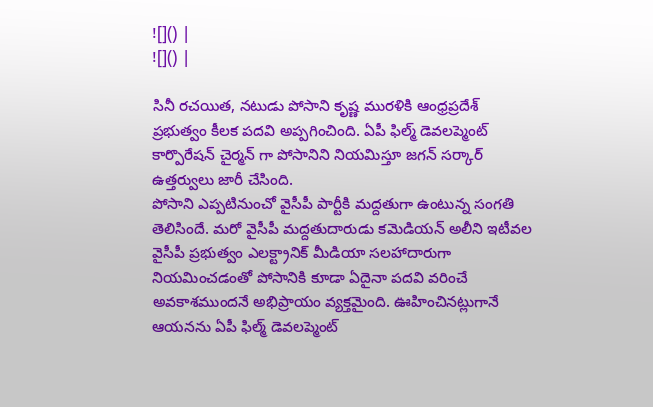![]() |
![]() |

సినీ రచయిత, నటుడు పోసాని కృష్ణ మురళికి ఆంధ్రప్రదేశ్ ప్రభుత్వం కీలక పదవి అప్పగించింది. ఏపీ ఫిల్మ్ డెవలప్మెంట్ కార్పొరేషన్ చైర్మన్ గా పోసానిని నియమిస్తూ జగన్ సర్కార్ ఉత్తర్వులు జారీ చేసింది.
పోసాని ఎప్పటినుంచో వైసీపీ పార్టీకి మద్దతుగా ఉంటున్న సంగతి తెలిసిందే. మరో వైసీపీ మద్దతుదారుడు కమెడియన్ అలీని ఇటీవల వైసీపీ ప్రభుత్వం ఎలక్ట్రానిక్ మీడియా సలహాదారుగా నియమించడంతో పోసానికి కూడా ఏదైనా పదవి వరించే అవకాశముందనే అభిప్రాయం వ్యక్తమైంది. ఊహించినట్లుగానే ఆయనను ఏపీ ఫిల్మ్ డెవలప్మెంట్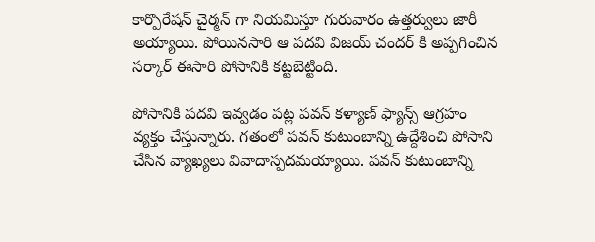కార్పొరేషన్ చైర్మన్ గా నియమిస్తూ గురువారం ఉత్తర్వులు జారీ అయ్యాయి. పోయినసారి ఆ పదవి విజయ్ చందర్ కి అప్పగించిన సర్కార్ ఈసారి పోసానికి కట్టబెట్టింది.

పోసానికి పదవి ఇవ్వడం పట్ల పవన్ కళ్యాణ్ ఫ్యాన్స్ ఆగ్రహం వ్యక్తం చేస్తున్నారు. గతంలో పవన్ కుటుంబాన్ని ఉద్దేశించి పోసాని చేసిన వ్యాఖ్యలు వివాదాస్పదమయ్యాయి. పవన్ కుటుంబాన్ని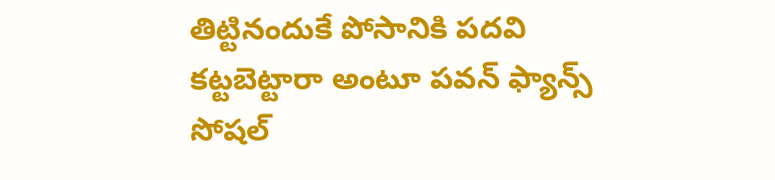తిట్టినందుకే పోసానికి పదవి కట్టబెట్టారా అంటూ పవన్ ఫ్యాన్స్ సోషల్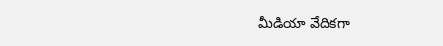మీడియా వేదికగా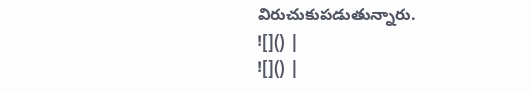విరుచుకుపడుతున్నారు.
![]() |
![]() |